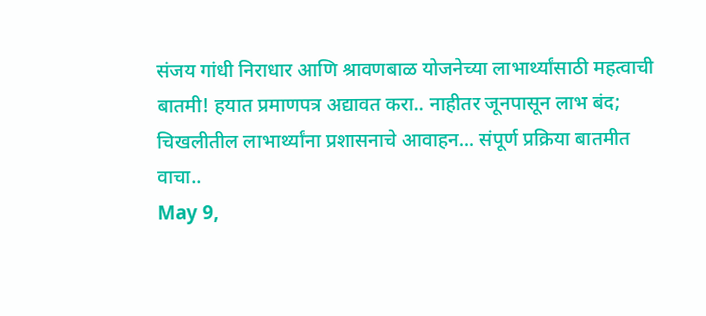संजय गांधी निराधार आणि श्रावणबाळ योजनेच्या लाभार्थ्यांसाठी महत्वाची बातमी! हयात प्रमाणपत्र अद्यावत करा.. नाहीतर जूनपासून लाभ बंद;
चिखलीतील लाभार्थ्यांना प्रशासनाचे आवाहन... संपूर्ण प्रक्रिया बातमीत वाचा..
May 9,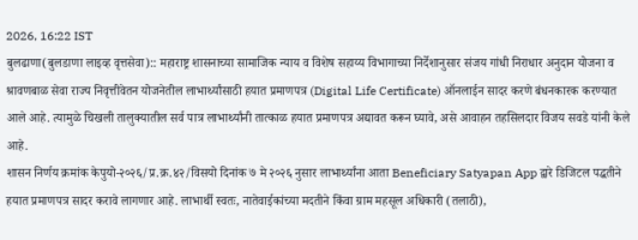2026, 16:22 IST
बुलढाणा(बुलडाणा लाइव्ह वृत्तसेवा):: महाराष्ट्र शासनाच्या सामाजिक न्याय व विशेष सहाय्य विभागाच्या निर्देशानुसार संजय गांधी निराधार अनुदान योजना व श्रावणबाळ सेवा राज्य निवृत्तीवेतन योजनेतील लाभार्थ्यांसाठी हयात प्रमाणपत्र (Digital Life Certificate) ऑनलाईन सादर करणे बंधनकारक करण्यात आले आहे. त्यामुळे चिखली तालुक्यातील सर्व पात्र लाभार्थ्यांनी तात्काळ हयात प्रमाणपत्र अद्यावत करून घ्यावे, असे आवाहन तहसिलदार विजय सवडे यांनी केले आहे.
शासन निर्णय क्रमांक केपुयो-२०२६/प्र.क्र.४२/विसयो दिनांक ७ मे २०२६ नुसार लाभार्थ्यांना आता Beneficiary Satyapan App द्वारे डिजिटल पद्धतीने हयात प्रमाणपत्र सादर करावे लागणार आहे. लाभार्थी स्वतः, नातेवाईकांच्या मदतीने किंवा ग्राम महसूल अधिकारी (तलाठी),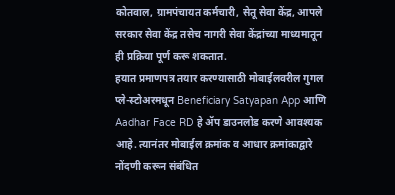कोतवाल, ग्रामपंचायत कर्मचारी, सेतू सेवा केंद्र, आपले सरकार सेवा केंद्र तसेच नागरी सेवा केंद्रांच्या माध्यमातून ही प्रक्रिया पूर्ण करू शकतात.
हयात प्रमाणपत्र तयार करण्यासाठी मोबाईलवरील गुगल प्ले-स्टोअरमधून Beneficiary Satyapan App आणि Aadhar Face RD हे ॲप डाउनलोड करणे आवश्यक आहे. त्यानंतर मोबाईल क्रमांक व आधार क्रमांकाद्वारे नोंदणी करून संबंधित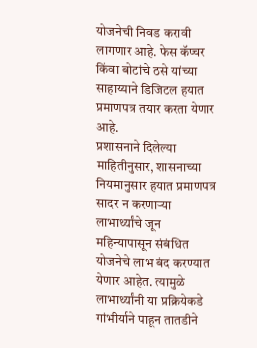योजनेची निवड करावी लागणार आहे. फेस कॅप्चर किंवा बोटांचे ठसे यांच्या साहाय्याने डिजिटल हयात प्रमाणपत्र तयार करता येणार आहे.
प्रशासनाने दिलेल्या माहितीनुसार, शासनाच्या नियमानुसार हयात प्रमाणपत्र सादर न करणाऱ्या लाभार्थ्यांचे जून महिन्यापासून संबंधित योजनेचे लाभ बंद करण्यात येणार आहेत. त्यामुळे लाभार्थ्यांनी या प्रक्रियेकडे गांभीर्याने पाहून तातडीने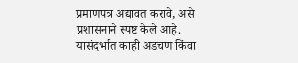प्रमाणपत्र अद्यावत करावे, असे प्रशासनाने स्पष्ट केले आहे.
यासंदर्भात काही अडचण किंवा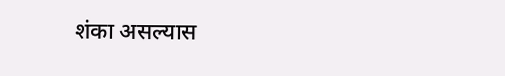शंका असल्यास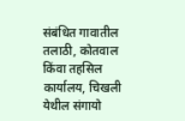संबंधित गावातील तलाठी, कोतवाल किंवा तहसिल कार्यालय, चिखली येथील संगायो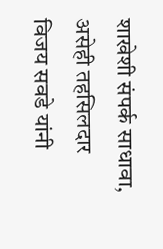शाखेशी संपर्क साधावा, असेही तहसिलदार विजय सवडे यांनी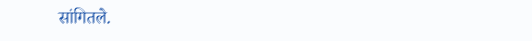सांगितले.